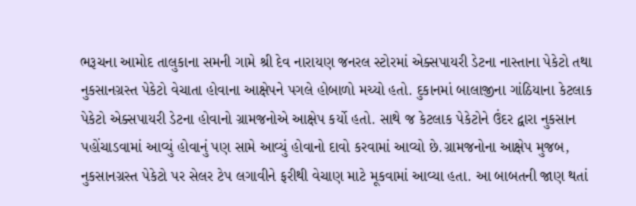ભરૂચના આમોદ તાલુકાના સમની ગામે શ્રી દેવ નારાયણ જનરલ સ્ટોરમાં એક્સપાયરી ડેટના નાસ્તાના પેકેટો તથા નુકસાનગ્રસ્ત પેકેટો વેચાતા હોવાના આક્ષેપને પગલે હોબાળો મચ્યો હતો. દુકાનમાં બાલાજીના ગાંઠિયાના કેટલાક પેકેટો એક્સપાયરી ડેટના હોવાનો ગ્રામજનોએ આક્ષેપ કર્યો હતો. સાથે જ કેટલાક પેકેટોને ઉંદર દ્વારા નુકસાન પહોંચાડવામાં આવ્યું હોવાનું પણ સામે આવ્યું હોવાનો દાવો કરવામાં આવ્યો છે.ગ્રામજનોના આક્ષેપ મુજબ, નુકસાનગ્રસ્ત પેકેટો પર સેલર ટેપ લગાવીને ફરીથી વેચાણ માટે મૂકવામાં આવ્યા હતા. આ બાબતની જાણ થતાં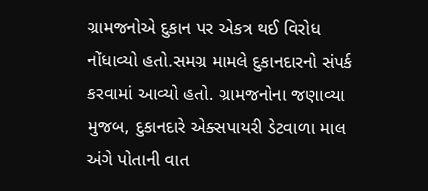ગ્રામજનોએ દુકાન પર એકત્ર થઈ વિરોધ નોંધાવ્યો હતો.સમગ્ર મામલે દુકાનદારનો સંપર્ક કરવામાં આવ્યો હતો. ગ્રામજનોના જણાવ્યા મુજબ, દુકાનદારે એક્સપાયરી ડેટવાળા માલ અંગે પોતાની વાત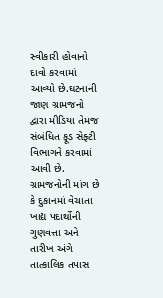સ્વીકારી હોવાનો દાવો કરવામાં આવ્યો છે.ઘટનાની જાણ ગ્રામજનો દ્વારા મીડિયા તેમજ સંબંધિત ફૂડ સેફ્ટી વિભાગને કરવામાં આવી છે. ગ્રામજનોની માંગ છે કે દુકાનમાં વેચાતા ખાદ્ય પદાર્થોની ગુણવત્તા અને તારીખ અંગે તાત્કાલિક તપાસ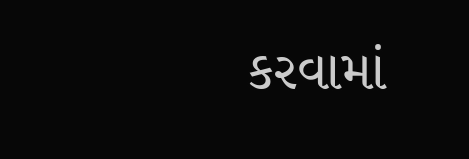કરવામાં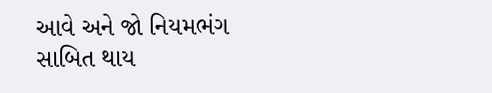આવે અને જો નિયમભંગ સાબિત થાય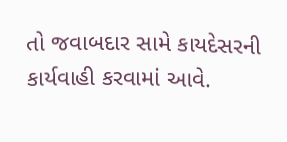તો જવાબદાર સામે કાયદેસરની કાર્યવાહી કરવામાં આવે.